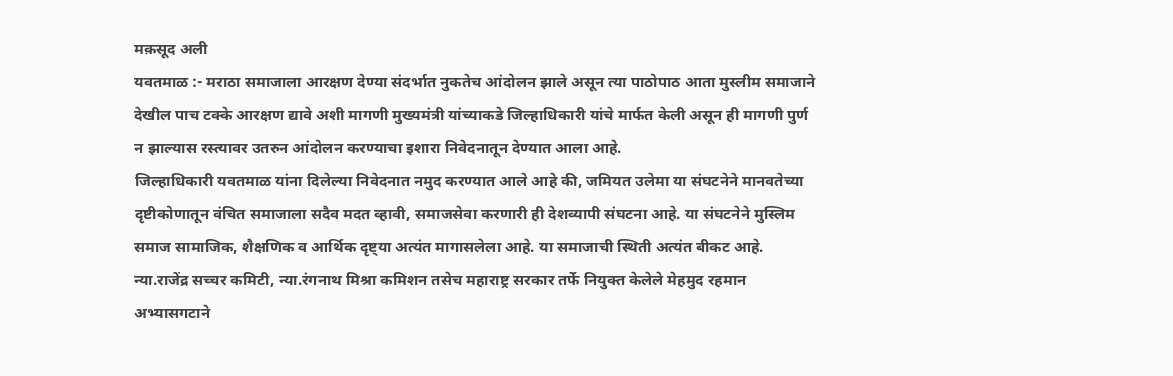मक़सूद अली
यवतमाळ :- मराठा समाजाला आरक्षण देण्या संदर्भात नुकतेच आंदोलन झाले असून त्या पाठोपाठ आता मुस्लीम समाजाने देखील पाच टक्के आरक्षण द्यावे अशी मागणी मुख्यमंत्री यांच्याकडे जिल्हाधिकारी यांचे मार्फत केली असून ही मागणी पुर्ण न झाल्यास रस्त्यावर उतरुन आंदोलन करण्याचा इशारा निवेदनातून देण्यात आला आहे.
जिल्हाधिकारी यवतमाळ यांना दिलेल्या निवेदनात नमुद करण्यात आले आहे की, जमियत उलेमा या संघटनेने मानवतेच्या दृष्टीकोणातून वंचित समाजाला सदैव मदत व्हावी, समाजसेवा करणारी ही देशव्यापी संघटना आहे. या संघटनेने मुस्लिम समाज सामाजिक, शैक्षणिक व आर्थिक दृष्ट्या अत्यंत मागासलेला आहे. या समाजाची स्थिती अत्यंत बीकट आहे. न्या.राजेंद्र सच्चर कमिटी, न्या.रंगनाथ मिश्रा कमिशन तसेच महाराष्ट्र सरकार तर्फे नियुक्त केलेले मेहमुद रहमान अभ्यासगटाने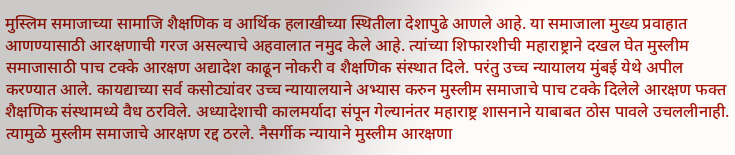मुस्लिम समाजाच्या सामाजि शैक्षणिक व आर्थिक हलाखीच्या स्थितीला देशापुढे आणले आहे. या समाजाला मुख्य प्रवाहात आणण्यासाठी आरक्षणाची गरज असल्याचे अहवालात नमुद केले आहे. त्यांच्या शिफारशीची महाराष्ट्राने दखल घेत मुस्लीम समाजासाठी पाच टक्के आरक्षण अद्यादेश काढून नोकरी व शैक्षणिक संस्थात दिले. परंतु उच्च न्यायालय मुंबई येथे अपील करण्यात आले. कायद्याच्या सर्व कसोट्यांवर उच्च न्यायालयाने अभ्यास करुन मुस्लीम समाजाचे पाच टक्के दिलेले आरक्षण फक्त शैक्षणिक संस्थामध्ये वैध ठरविले. अध्यादेशाची कालमर्यादा संपून गेल्यानंतर महाराष्ट्र शासनाने याबाबत ठोस पावले उचललीनाही. त्यामुळे मुस्लीम समाजाचे आरक्षण रद्द ठरले. नैसर्गीक न्यायाने मुस्लीम आरक्षणा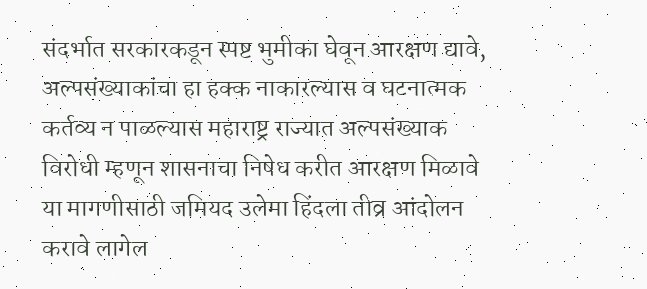संदर्भात सरकारकडून स्पष्ट भुमीका घेवून आरक्षण द्यावे, अल्पसंख्याकांचा हा हक्क नाकारल्यास व घटनात्मक कर्तव्य न पाळल्यास महाराष्ट्र राज्यात अल्पसंख्याक विरोधी म्हणून शासनाचा निषेध करीत आरक्षण मिळावे या मागणीसाठी जमियद उलेमा हिंदला तीव्र आंदोलन करावे लागेल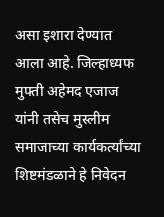असा इशारा देण्यात आला आहे. जिल्हाध्यफ मुफ्ती अहेमद एजाज यांनी तसेच मुस्लीम समाजाच्या कार्यकर्त्यांच्या शिष्टमंडळाने हे निवेदन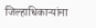जिल्हाधिकाऱ्यांना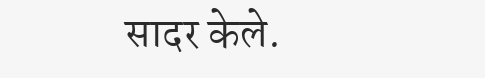सादर केले.